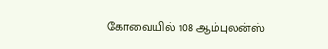கோவையில் 108 ஆம்புலன்ஸ்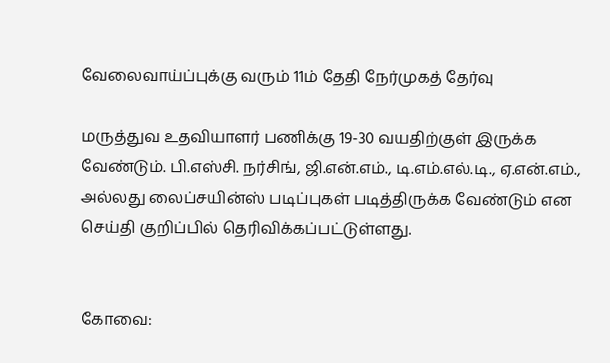வேலைவாய்ப்புக்கு வரும் 11ம் தேதி நேர்முகத் தேர்வு

மருத்துவ உதவியாளர் பணிக்கு 19-30 வயதிற்குள் இருக்க வேண்டும். பி.எஸ்சி. நர்சிங், ஜி.என்.எம்., டி.எம்.எல்.டி., ஏ.என்.எம்., அல்லது லைப்சயின்ஸ் படிப்புகள் படித்திருக்க வேண்டும் என செய்தி குறிப்பில் தெரிவிக்கப்பட்டுள்ளது.


கோவை: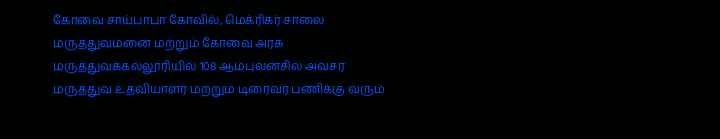கோவை சாய்பாபா கோவில், மெக்ரிகர் சாலை மருத்துவமனை மற்றும் கோவை அரசு மருத்துவக்கல்லூரியில் 108 ஆம்புலன்சில் அவசர மருத்துவ உதவியாளர் மற்றும் டிரைவர் பணிக்கு வரும்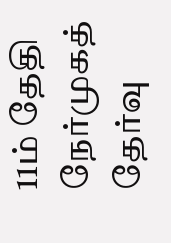11ம் தேதி நேர்முகத் தேர்வு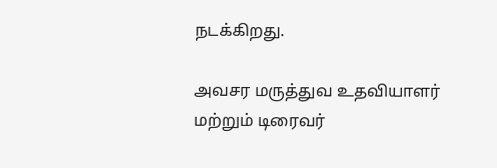நடக்கிறது.

அவசர மருத்துவ உதவியாளர் மற்றும் டிரைவர்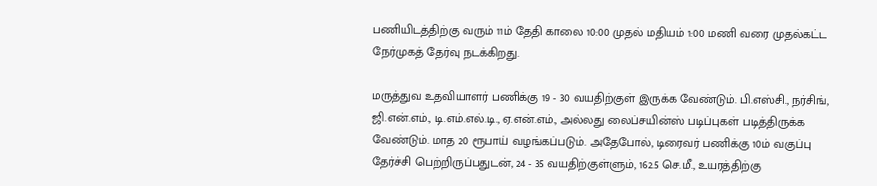பணியிடத்திற்கு வரும் 11ம் தேதி காலை 10:00 முதல் மதியம் 1:00 மணி வரை முதல்கட்ட நேர்முகத் தேர்வு நடக்கிறது.

மருத்துவ உதவியாளர் பணிக்கு 19 - 30 வயதிற்குள் இருக்க வேண்டும். பி.எஸ்சி., நர்சிங், ஜி.என்.எம்., டி.எம்.எல்.டி., ஏ.என்.எம்., அல்லது லைப்சயின்ஸ் படிப்புகள் படித்திருக்க வேண்டும். மாத 20 ரூபாய் வழங்கப்படும். அதேபோல், டிரைவர் பணிக்கு 10ம் வகுப்பு தேர்ச்சி பெற்றிருப்பதுடன், 24 - 35 வயதிற்குள்ளும், 162.5 செ.மீ., உயரத்திற்கு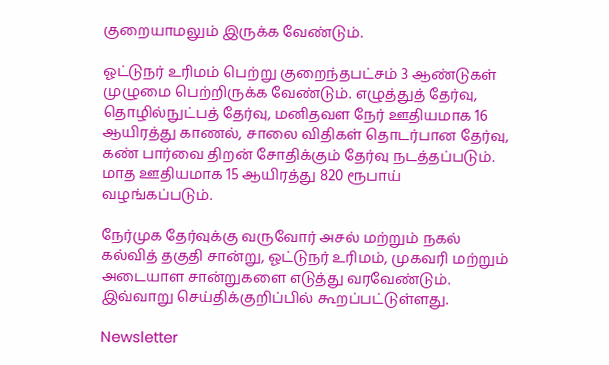குறையாமலும் இருக்க வேண்டும்.

ஓட்டுநர் உரிமம் பெற்று குறைந்தபட்சம் 3 ஆண்டுகள் முழுமை பெற்றிருக்க வேண்டும். எழுத்துத் தேர்வு, தொழில்நுட்பத் தேர்வு, மனிதவள நேர் ஊதியமாக 16 ஆயிரத்து காணல், சாலை விதிகள் தொடர்பான தேர்வு, கண் பார்வை திறன் சோதிக்கும் தேர்வு நடத்தப்படும். மாத ஊதியமாக 15 ஆயிரத்து 820 ரூபாய் வழங்கப்படும்.

நேர்முக தேர்வுக்கு வருவோர் அசல் மற்றும் நகல் கல்வித் தகுதி சான்று, ஓட்டுநர் உரிமம், முகவரி மற்றும் அடையாள சான்றுகளை எடுத்து வரவேண்டும். இவ்வாறு செய்திக்குறிப்பில் கூறப்பட்டுள்ளது.

Newsletter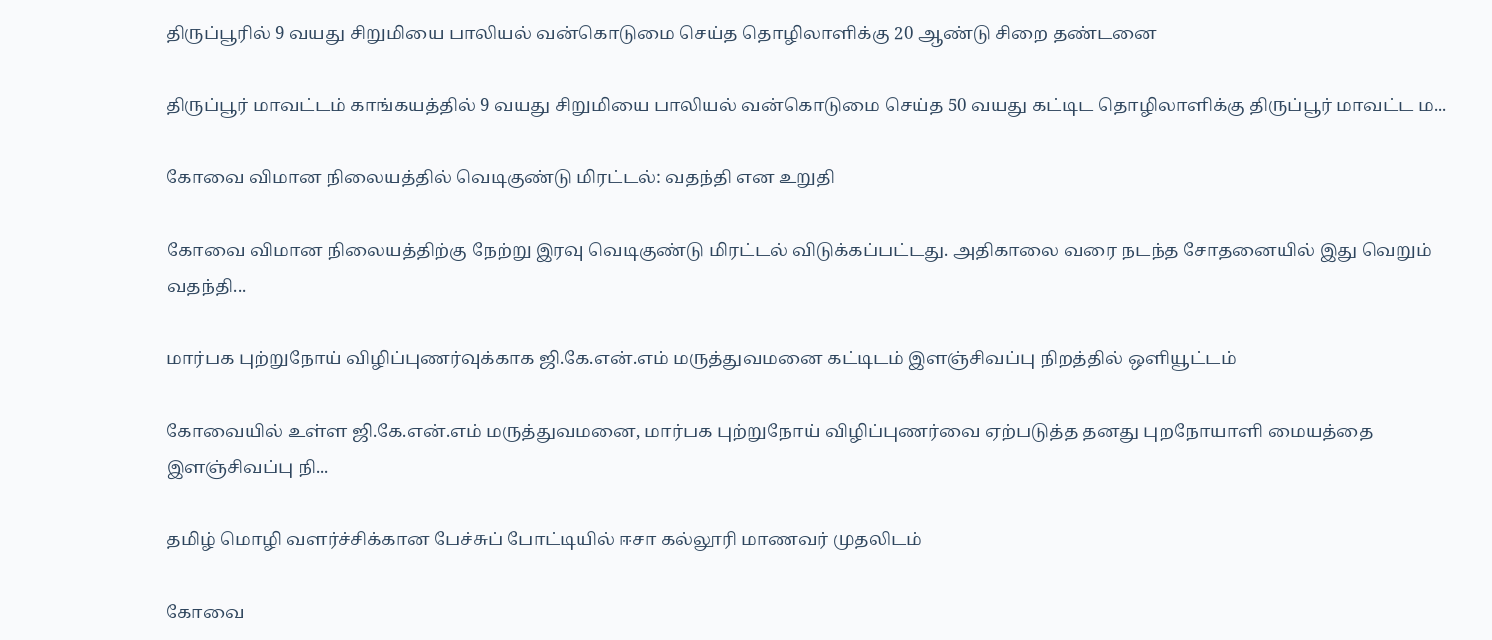திருப்பூரில் 9 வயது சிறுமியை பாலியல் வன்கொடுமை செய்த தொழிலாளிக்கு 20 ஆண்டு சிறை தண்டனை

திருப்பூர் மாவட்டம் காங்கயத்தில் 9 வயது சிறுமியை பாலியல் வன்கொடுமை செய்த 50 வயது கட்டிட தொழிலாளிக்கு திருப்பூர் மாவட்ட ம...

கோவை விமான நிலையத்தில் வெடிகுண்டு மிரட்டல்: வதந்தி என உறுதி

கோவை விமான நிலையத்திற்கு நேற்று இரவு வெடிகுண்டு மிரட்டல் விடுக்கப்பட்டது. அதிகாலை வரை நடந்த சோதனையில் இது வெறும் வதந்தி...

மார்பக புற்றுநோய் விழிப்புணர்வுக்காக ஜி.கே.என்.எம் மருத்துவமனை கட்டிடம் இளஞ்சிவப்பு நிறத்தில் ஒளியூட்டம்

கோவையில் உள்ள ஜி.கே.என்.எம் மருத்துவமனை, மார்பக புற்றுநோய் விழிப்புணர்வை ஏற்படுத்த தனது புறநோயாளி மையத்தை இளஞ்சிவப்பு நி...

தமிழ் மொழி வளர்ச்சிக்கான பேச்சுப் போட்டியில் ஈசா கல்லூரி மாணவர் முதலிடம்

கோவை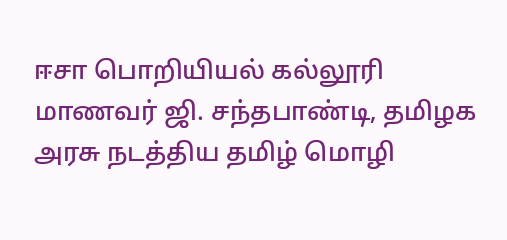ஈசா பொறியியல் கல்லூரி மாணவர் ஜி. சந்தபாண்டி, தமிழக அரசு நடத்திய தமிழ் மொழி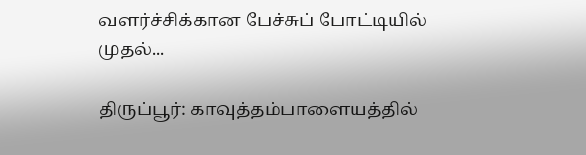வளர்ச்சிக்கான பேச்சுப் போட்டியில் முதல்...

திருப்பூர்: காவுத்தம்பாளையத்தில்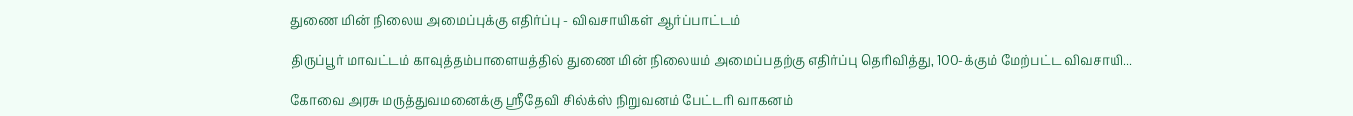துணை மின் நிலைய அமைப்புக்கு எதிர்ப்பு - விவசாயிகள் ஆர்ப்பாட்டம்

திருப்பூர் மாவட்டம் காவுத்தம்பாளையத்தில் துணை மின் நிலையம் அமைப்பதற்கு எதிர்ப்பு தெரிவித்து, 100-க்கும் மேற்பட்ட விவசாயி...

கோவை அரசு மருத்துவமனைக்கு ஸ்ரீதேவி சில்க்ஸ் நிறுவனம் பேட்டரி வாகனம்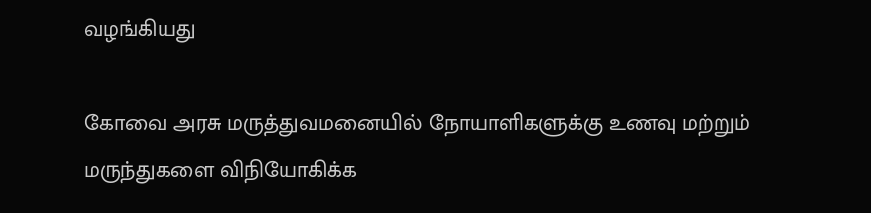வழங்கியது

கோவை அரசு மருத்துவமனையில் நோயாளிகளுக்கு உணவு மற்றும் மருந்துகளை விநியோகிக்க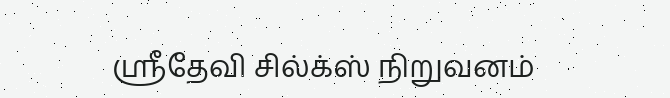ஸ்ரீதேவி சில்க்ஸ் நிறுவனம்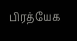பிரத்யேக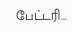பேட்டரி...